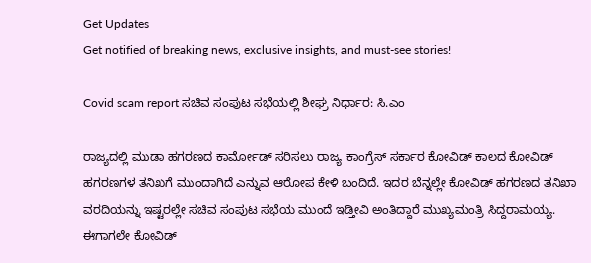Get Updates
Get notified of breaking news, exclusive insights, and must-see stories!

Covid scam report ಸಚಿವ ಸಂಪುಟ‌ ಸಭೆಯಲ್ಲಿ ಶೀಘ್ರ ನಿರ್ಧಾರ: ಸಿ.ಎ‌ಂ

ರಾಜ್ಯದಲ್ಲಿ ಮುಡಾ ಹಗರಣದ ಕಾರ್ಮೋಡ್‌ ಸರಿಸಲು ರಾಜ್ಯ ಕಾಂಗ್ರೆಸ್‌ ಸರ್ಕಾರ ಕೋವಿಡ್‌ ಕಾಲದ ಕೋವಿಡ್‌ ಹಗರಣಗಳ ತನಿಖಗೆ ಮುಂದಾಗಿದೆ ಎನ್ನುವ ಆರೋಪ ಕೇಳಿ ಬಂದಿದೆ. ಇದರ ಬೆನ್ನಲ್ಲೇ ಕೋವಿಡ್‌ ಹಗರಣದ ತನಿಖಾ ವರದಿಯನ್ನು ಇಷ್ಟರಲ್ಲೇ ಸಚಿವ ಸಂಪುಟ ಸಭೆಯ ಮುಂದೆ ಇಡ್ತೀವಿ ಅಂತಿದ್ದಾರೆ ಮುಖ್ಯಮಂತ್ರಿ ಸಿದ್ದರಾಮಯ್ಯ. ಈಗಾಗಲೇ ಕೋವಿಡ್‌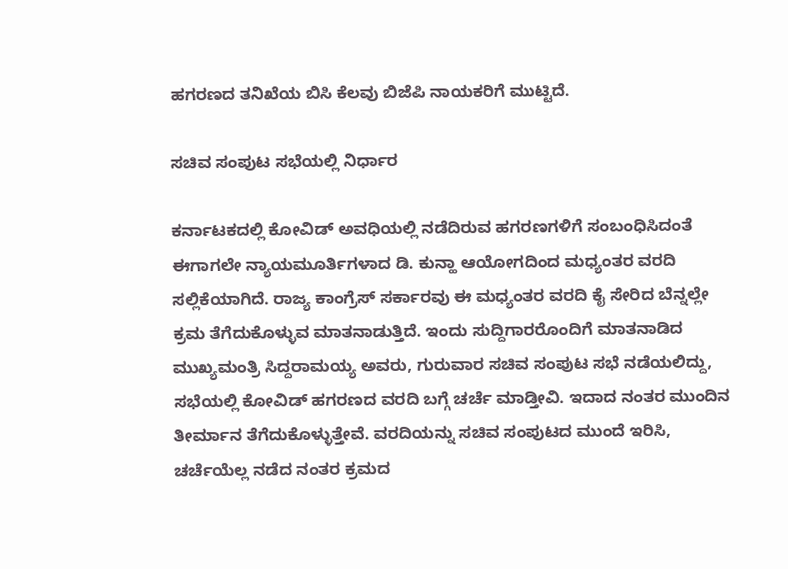ಹಗರಣದ ತನಿಖೆಯ ಬಿಸಿ ಕೆಲವು ಬಿಜೆಪಿ ನಾಯಕರಿಗೆ ಮುಟ್ಟಿದೆ.

ಸಚಿವ ಸಂಪುಟ ಸಭೆಯಲ್ಲಿ ನಿರ್ಧಾರ

ಕರ್ನಾಟಕದಲ್ಲಿ ಕೋವಿಡ್ ಅವಧಿಯಲ್ಲಿ ನಡೆದಿರುವ ಹಗರಣಗಳಿಗೆ ಸಂಬಂಧಿಸಿದಂತೆ ಈಗಾಗಲೇ ನ್ಯಾಯಮೂರ್ತಿಗಳಾದ ಡಿ. ಕುನ್ಹಾ ಆಯೋಗದಿಂದ ಮಧ್ಯಂತರ ವರದಿ ಸಲ್ಲಿಕೆಯಾಗಿದೆ. ರಾಜ್ಯ ಕಾಂಗ್ರೆಸ್‌ ಸರ್ಕಾರವು ಈ ಮಧ್ಯಂತರ ವರದಿ ಕೈ ಸೇರಿದ ಬೆನ್ನಲ್ಲೇ ಕ್ರಮ ತೆಗೆದುಕೊಳ್ಳುವ ಮಾತನಾಡುತ್ತಿದೆ. ಇಂದು ಸುದ್ದಿಗಾರರೊಂದಿಗೆ ಮಾತನಾಡಿದ ಮುಖ್ಯಮಂತ್ರಿ ಸಿದ್ದರಾಮಯ್ಯ ಅವರು, ಗುರುವಾರ ಸಚಿವ ಸಂಪುಟ ಸಭೆ ನಡೆಯಲಿದ್ದು, ಸಭೆಯಲ್ಲಿ ಕೋವಿಡ್‌ ಹಗರಣದ ವರದಿ ಬಗ್ಗೆ ಚರ್ಚೆ ಮಾಡ್ತೀವಿ. ಇದಾದ ನಂತರ ಮುಂದಿನ ತೀರ್ಮಾನ ತೆಗೆದುಕೊಳ್ಳುತ್ತೇವೆ. ವರದಿಯನ್ನು ಸಚಿವ ಸಂಪುಟದ ಮುಂದೆ ಇರಿಸಿ, ಚರ್ಚೆಯೆಲ್ಲ ನಡೆದ ನಂತರ ಕ್ರಮದ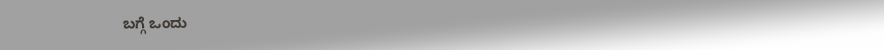ಬಗ್ಗೆ ಒಂದು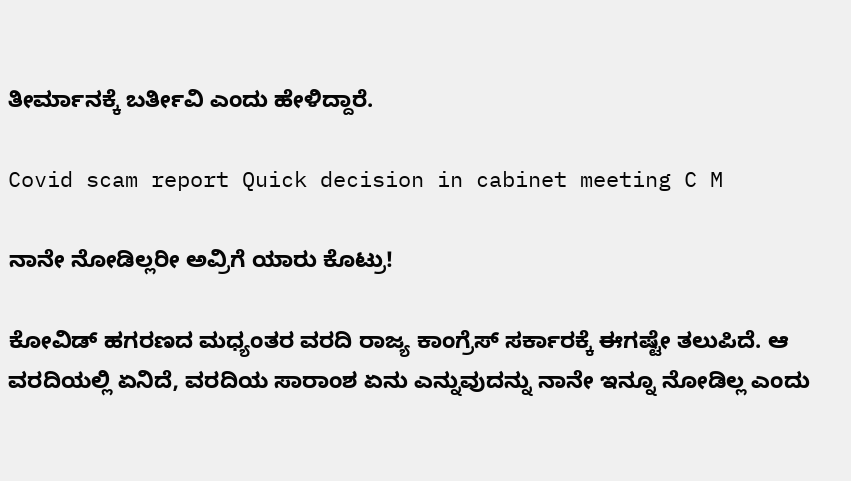ತೀರ್ಮಾನಕ್ಕೆ ಬರ್ತೀವಿ ಎಂದು ಹೇಳಿದ್ದಾರೆ.

Covid scam report Quick decision in cabinet meeting C M

ನಾನೇ ನೋಡಿಲ್ಲರೀ ಅವ್ರಿಗೆ ಯಾರು ಕೊಟ್ರು!

ಕೋವಿಡ್‌ ಹಗರಣದ ಮಧ್ಯಂತರ ವರದಿ ರಾಜ್ಯ ಕಾಂಗ್ರೆಸ್‌ ಸರ್ಕಾರಕ್ಕೆ ಈಗಷ್ಟೇ ತಲುಪಿದೆ. ಆ ವರದಿಯಲ್ಲಿ ಏನಿದೆ, ವರದಿಯ ಸಾರಾಂಶ ಏನು ಎನ್ನುವುದನ್ನು ನಾನೇ ಇನ್ನೂ ನೋಡಿಲ್ಲ ಎಂದು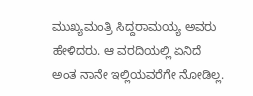ಮುಖ್ಯಮಂತ್ರಿ ಸಿದ್ದರಾಮಯ್ಯ ಅವರು ಹೇಳಿದರು. ಆ ವರದಿಯಲ್ಲಿ ಏನಿದೆ ಅಂತ ನಾನೇ ಇಲ್ಲಿಯವರೆಗೇ ನೋಡಿಲ್ಲ.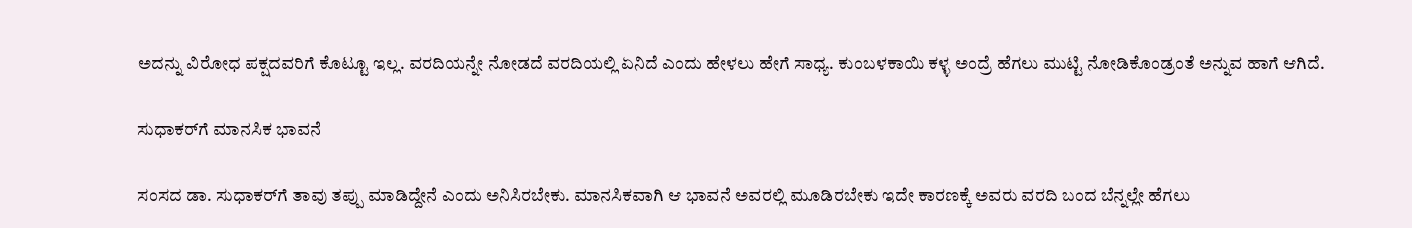ಅದನ್ನು ವಿರೋಧ ಪಕ್ಷದವರಿಗೆ ಕೊಟ್ಟೂ ಇಲ್ಲ. ವರದಿಯನ್ನೇ ನೋಡದೆ ವರದಿಯಲ್ಲಿ ಏನಿದೆ ಎಂದು ಹೇಳಲು ಹೇಗೆ ಸಾಧ್ಯ. ಕುಂಬಳಕಾಯಿ ಕಳ್ಳ ಅಂದ್ರೆ ಹೆಗಲು ಮುಟ್ಟಿ ನೋಡಿಕೊಂಡ್ರಂತೆ ಅನ್ನುವ ಹಾಗೆ ಆಗಿದೆ.

ಸುಧಾಕರ್‌ಗೆ ಮಾನಸಿಕ ಭಾವನೆ

ಸಂಸದ ಡಾ. ಸುಧಾಕರ್‌ಗೆ ತಾವು ತಪ್ಪು ಮಾಡಿದ್ದೇನೆ ಎಂದು ಅನಿಸಿರಬೇಕು. ಮಾನಸಿಕವಾಗಿ ಆ ಭಾವನೆ ಅವರಲ್ಲಿ ಮೂಡಿರಬೇಕು ಇದೇ ಕಾರಣಕ್ಕೆ ಅವರು ವರದಿ ಬಂದ ಬೆನ್ನಲ್ಲೇ ಹೆಗಲು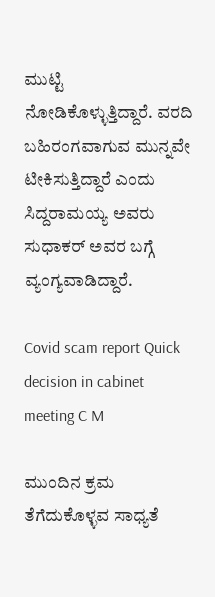ಮುಟ್ಟಿ ನೋಡಿಕೊಳ್ಳುತ್ತಿದ್ದಾರೆ. ವರದಿ ಬಹಿರಂಗವಾಗುವ ಮುನ್ನವೇ ಟೀಕಿಸುತ್ತಿದ್ದಾರೆ ಎಂದು ಸಿದ್ದರಾಮಯ್ಯ ಅವರು ಸುಧಾಕರ್‌ ಅವರ ಬಗ್ಗೆ ವ್ಯಂಗ್ಯವಾಡಿದ್ದಾರೆ.

Covid scam report Quick decision in cabinet meeting C M

ಮುಂದಿನ ಕ್ರಮ ತೆಗೆದುಕೊಳ್ಳವ ಸಾಧ್ಯತೆ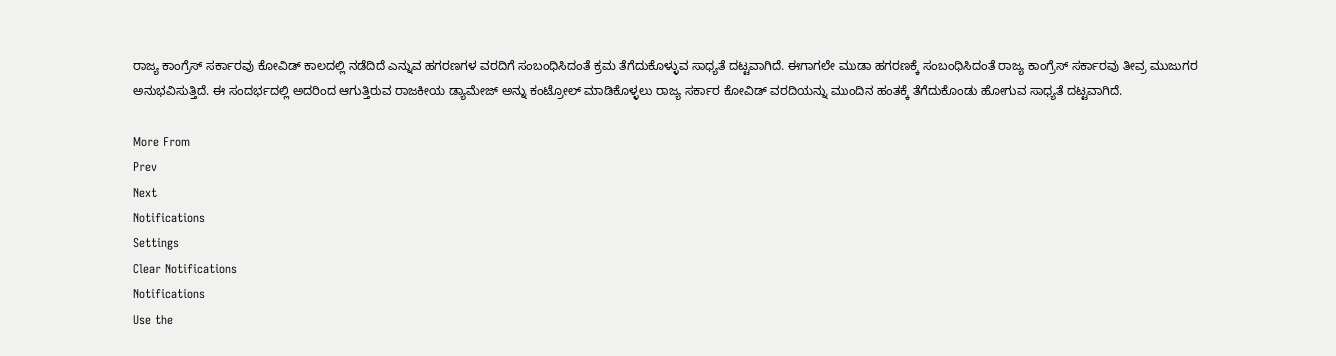ರಾಜ್ಯ ಕಾಂಗ್ರೆಸ್‌ ಸರ್ಕಾರವು ಕೋವಿಡ್‌ ಕಾಲದಲ್ಲಿ ನಡೆದಿದೆ ಎನ್ನುವ ಹಗರಣಗಳ ವರದಿಗೆ ಸಂಬಂಧಿಸಿದಂತೆ ಕ್ರಮ ತೆಗೆದುಕೊಳ್ಳುವ ಸಾಧ್ಯತೆ ದಟ್ಟವಾಗಿದೆ. ಈಗಾಗಲೇ ಮುಡಾ ಹಗರಣಕ್ಕೆ ಸಂಬಂಧಿಸಿದಂತೆ ರಾಜ್ಯ ಕಾಂಗ್ರೆಸ್‌ ಸರ್ಕಾರವು ತೀವ್ರ ಮುಜುಗರ ಅನುಭವಿಸುತ್ತಿದೆ. ಈ ಸಂದರ್ಭದಲ್ಲಿ ಅದರಿಂದ ಆಗುತ್ತಿರುವ ರಾಜಕೀಯ ಡ್ಯಾಮೇಜ್‌ ಅನ್ನು ಕಂಟ್ರೋಲ್‌ ಮಾಡಿಕೊಳ್ಳಲು ರಾಜ್ಯ ಸರ್ಕಾರ ಕೋವಿಡ್‌ ವರದಿಯನ್ನು ಮುಂದಿನ ಹಂತಕ್ಕೆ ತೆಗೆದುಕೊಂಡು ಹೋಗುವ ಸಾಧ್ಯತೆ ದಟ್ಟವಾಗಿದೆ.

More From
Prev
Next
Notifications
Settings
Clear Notifications
Notifications
Use the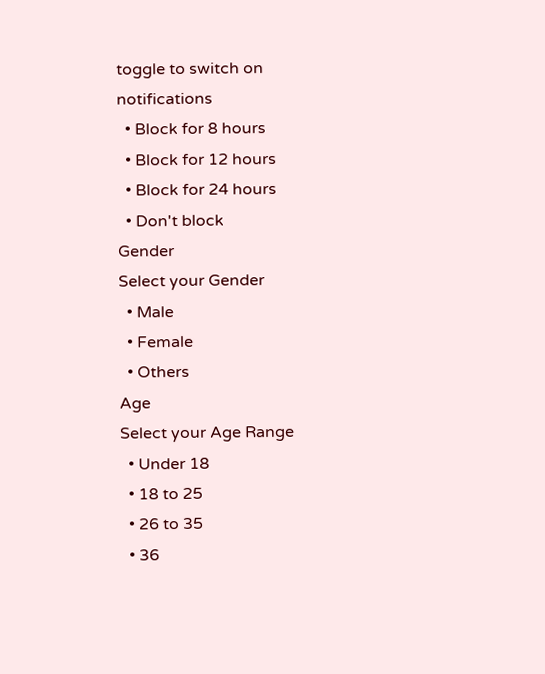toggle to switch on notifications
  • Block for 8 hours
  • Block for 12 hours
  • Block for 24 hours
  • Don't block
Gender
Select your Gender
  • Male
  • Female
  • Others
Age
Select your Age Range
  • Under 18
  • 18 to 25
  • 26 to 35
  • 36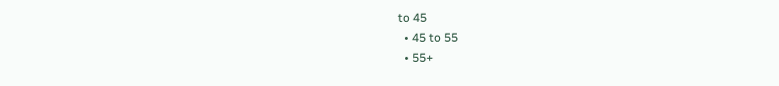to 45
  • 45 to 55
  • 55+